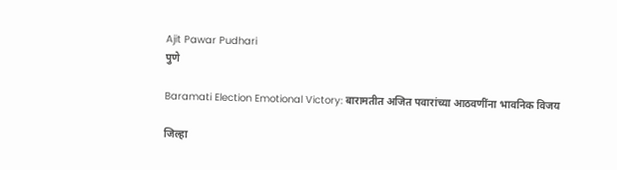Ajit Pawar Pudhari
पुणे

Baramati Election Emotional Victory: बारामतीत अजित पवारांच्या आठवणींना भावनिक विजय

जिल्हा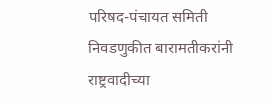परिषद-पंचायत समिती निवडणुकीत बारामतीकरांनी राष्ट्रवादीच्या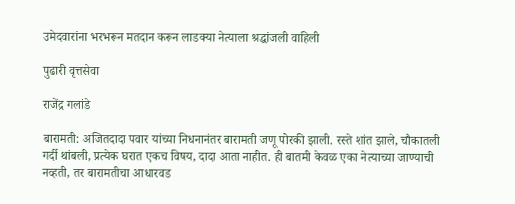उमेदवारांना भरभरून मतदान करून लाडक्या नेत्याला श्रद्धांजली वाहिली

पुढारी वृत्तसेवा

राजेंद्र गलांडे

बारामती: अजितदादा पवार यांच्या निधनानंतर बारामती जणू पोरकी झाली. रस्ते शांत झाले, चौकातली गर्दी थांबली, प्रत्येक घरात एकच विषय, दादा आता नाहीत. ही बातमी केवळ एका नेत्याच्या जाण्याची नव्हती, तर बारामतीचा आधारवड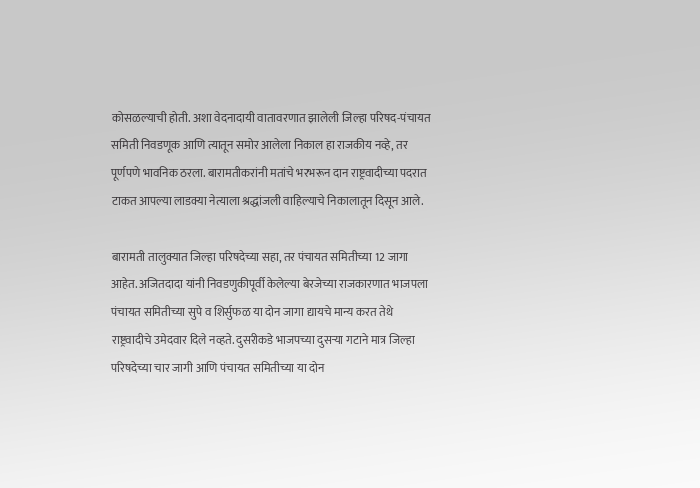कोसळल्याची होती. अशा वेदनादायी वातावरणात झालेली जिल्हा परिषद-पंचायत समिती निवडणूक आणि त्यातून समोर आलेला निकाल हा राजकीय नव्हे, तर पूर्णपणे भावनिक ठरला. बारामतीकरांनी मतांचे भरभरून दान राष्ट्रवादीच्या पदरात टाकत आपल्या लाडक्या नेत्याला श्रद्धांजली वाहिल्याचे निकालातून दिसून आले.

बारामती तालुक्यात जिल्हा परिषदेच्या सहा, तर पंचायत समितीच्या 12 जागा आहेत. अजितदादा यांनी निवडणुकीपूर्वी केलेल्या बेरजेच्या राजकारणात भाजपला पंचायत समितीच्या सुपे व शिर्सुफळ या दोन जागा द्यायचे मान्य करत तेथे राष्ट्रवादीचे उमेदवार दिले नव्हते. दुसरीकडे भाजपच्या दुसऱ्या गटाने मात्र जिल्हा परिषदेच्या चार जागी आणि पंचायत समितीच्या या दोन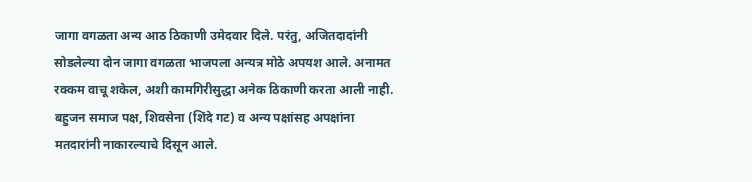जागा वगळता अन्य आठ ठिकाणी उमेदवार दिले. परंतु, अजितदादांनी सोडलेल्या दोन जागा वगळता भाजपला अन्यत्र मोठे अपयश आले. अनामत रक्कम वाचू शकेल, अशी कामगिरीसुद्धा अनेक ठिकाणी करता आली नाही. बहुजन समाज पक्ष, शिवसेना (शिंदे गट) व अन्य पक्षांसह अपक्षांना मतदारांनी नाकारल्याचे दिसून आले.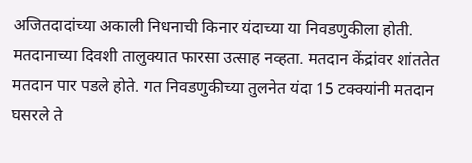अजितदादांच्या अकाली निधनाची किनार यंदाच्या या निवडणुकीला होती. मतदानाच्या दिवशी तालुक्यात फारसा उत्साह नव्हता. मतदान केंद्रांवर शांततेत मतदान पार पडले होते. गत निवडणुकीच्या तुलनेत यंदा 15 टक्क्यांनी मतदान घसरले ते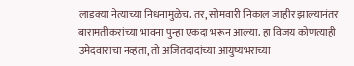लाडक्या नेत्याच्या निधनामुळेच. तर, सोमवारी निकाल जाहीर झाल्यानंतर बारामतीकरांच्या भावना पुन्हा एकदा भरून आल्या. हा विजय कोणत्याही उमेदवाराचा नव्हता, तो अजितदादांच्या आयुष्यभराच्या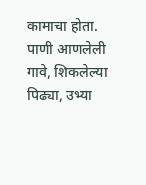कामाचा होता. पाणी आणलेली गावे, शिकलेल्या पिढ्या, उभ्या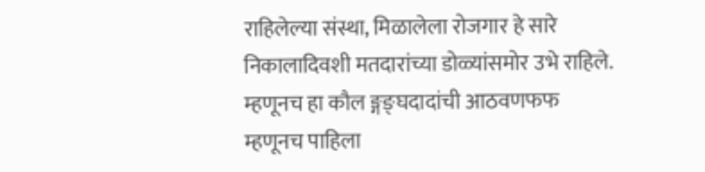राहिलेल्या संस्था, मिळालेला रोजगार हे सारे निकालादिवशी मतदारांच्या डोळ्यांसमोर उभे राहिले. म्हणूनच हा कौल ङ्गङ्घदादांची आठवणफफ म्हणूनच पाहिला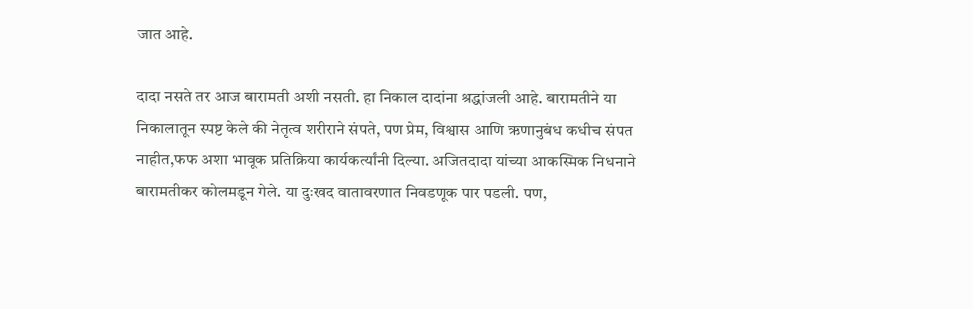जात आहे.

दादा नसते तर आज बारामती अशी नसती. हा निकाल दादांना श्रद्धांजली आहे. बारामतीने या निकालातून स्पष्ट केले की नेतृत्व शरीराने संपते, पण प्रेम, विश्वास आणि ऋणानुबंध कधीच संपत नाहीत,फफ अशा भावूक प्रतिक्रिया कार्यकर्त्यांनी दिल्या. अजितदादा यांच्या आकस्मिक निधनाने बारामतीकर कोलमडून गेले. या दुःखद वातावरणात निवडणूक पार पडली. पण,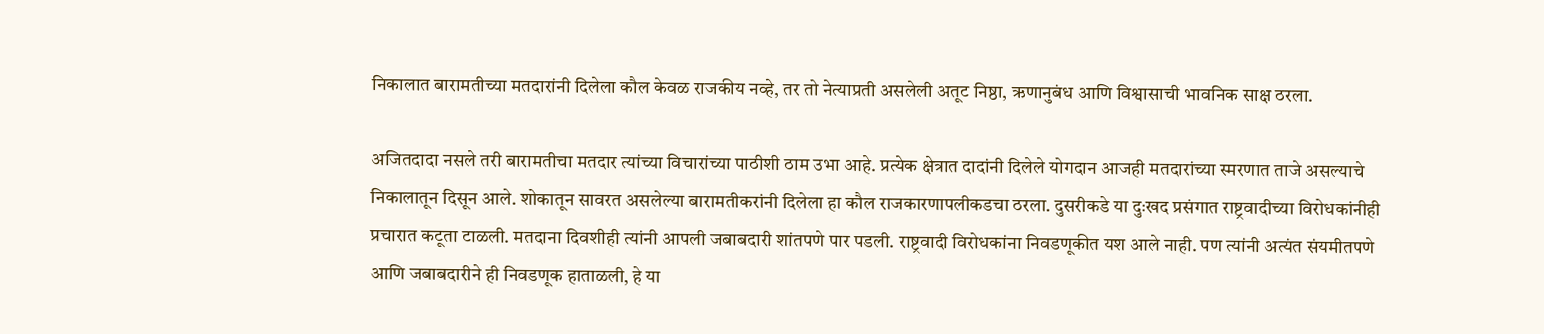निकालात बारामतीच्या मतदारांनी दिलेला कौल केवळ राजकीय नव्हे, तर तो नेत्याप्रती असलेली अतूट निष्ठा, ऋणानुबंध आणि विश्वासाची भावनिक साक्ष ठरला.

अजितदादा नसले तरी बारामतीचा मतदार त्यांच्या विचारांच्या पाठीशी ठाम उभा आहे. प्रत्येक क्षेत्रात दादांनी दिलेले योगदान आजही मतदारांच्या स्मरणात ताजे असल्याचे निकालातून दिसून आले. शोकातून सावरत असलेल्या बारामतीकरांनी दिलेला हा कौल राजकारणापलीकडचा ठरला. दुसरीकडे या दुःखद प्रसंगात राष्ट्रवादीच्या विरोधकांनीही प्रचारात कटूता टाळली. मतदाना दिवशीही त्यांनी आपली जबाबदारी शांतपणे पार पडली. राष्ट्रवादी विरोधकांना निवडणूकीत यश आले नाही. पण त्यांनी अत्यंत संयमीतपणे आणि जबाबदारीने ही निवडणूक हाताळली, हे या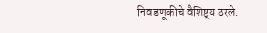निवडणूकीचे वैशिष्ट्‌‍य ठरले.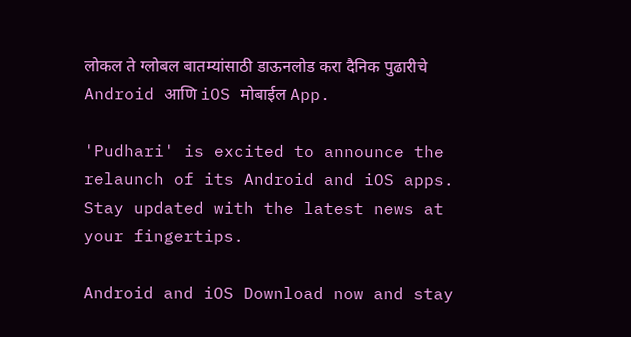लोकल ते ग्लोबल बातम्यांसाठी डाऊनलोड करा दैनिक पुढारीचे Android आणि iOS मोबाईल App.

'Pudhari' is excited to announce the relaunch of its Android and iOS apps. Stay updated with the latest news at your fingertips.

Android and iOS Download now and stay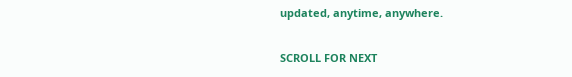updated, anytime, anywhere.

SCROLL FOR NEXT